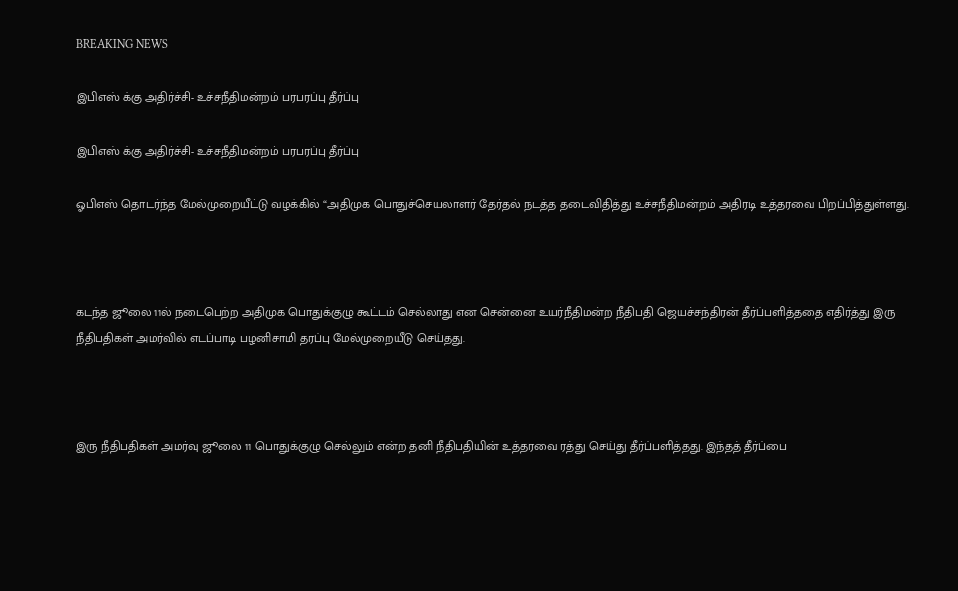BREAKING NEWS

இபிஎஸ் க்கு அதிர்ச்சி- உச்சநீதிமன்றம் பரபரப்பு தீர்ப்பு

இபிஎஸ் க்கு அதிர்ச்சி- உச்சநீதிமன்றம் பரபரப்பு தீர்ப்பு

ஓபிஎஸ் தொடர்ந்த மேல்முறையீட்டு வழக்கில் “அதிமுக பொதுச்செயலாளர் தேர்தல் நடத்த தடைவிதித்து உச்சநீதிமன்றம் அதிரடி உத்தரவை பிறப்பித்துள்ளது.



கடந்த ஜூலை 11ல் நடைபெற்ற அதிமுக பொதுக்குழு கூட்டம் செல்லாது என சென்னை உயர்நீதிமன்ற நீதிபதி ஜெயச்சந்திரன் தீர்ப்பளித்ததை எதிர்த்து இரு நீதிபதிகள் அமர்வில் எடப்பாடி பழனிசாமி தரப்பு மேல்முறையீடு செய்தது.



இரு நீதிபதிகள் அமர்வு ஜூலை 11 பொதுக்குழு செல்லும் என்ற தனி நீதிபதியின் உத்தரவை ரத்து செய்து தீர்ப்பளித்தது. இந்தத் தீர்ப்பை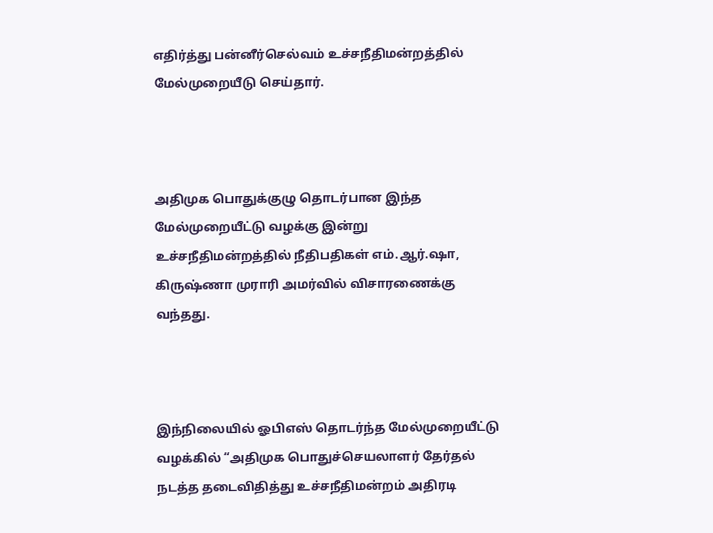எதிர்த்து பன்னீர்செல்வம் உச்சநீதிமன்றத்தில் மேல்முறையீடு செய்தார்.



அதிமுக பொதுக்குழு தொடர்பான இந்த மேல்முறையீட்டு வழக்கு இன்று உச்சநீதிமன்றத்தில் நீதிபதிகள் எம்.ஆர்.ஷா, கிருஷ்ணா முராரி அமர்வில் விசாரணைக்கு வந்தது.



இந்நிலையில் ஓபிஎஸ் தொடர்ந்த மேல்முறையீட்டு வழக்கில் “அதிமுக பொதுச்செயலாளர் தேர்தல் நடத்த தடைவிதித்து உச்சநீதிமன்றம் அதிரடி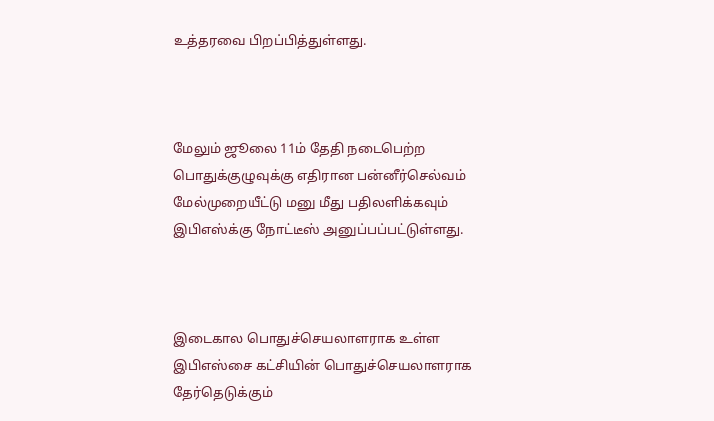உத்தரவை பிறப்பித்துள்ளது.



மேலும் ஜூலை 11ம் தேதி நடைபெற்ற பொதுக்குழுவுக்கு எதிரான பன்னீர்செல்வம் மேல்முறையீட்டு மனு மீது பதிலளிக்கவும் இபிஎஸ்க்கு நோட்டீஸ் அனுப்பப்பட்டுள்ளது.



இடைகால பொதுச்செயலாளராக உள்ள இபிஎஸ்சை கட்சியின் பொதுச்செயலாளராக தேர்தெடுக்கும்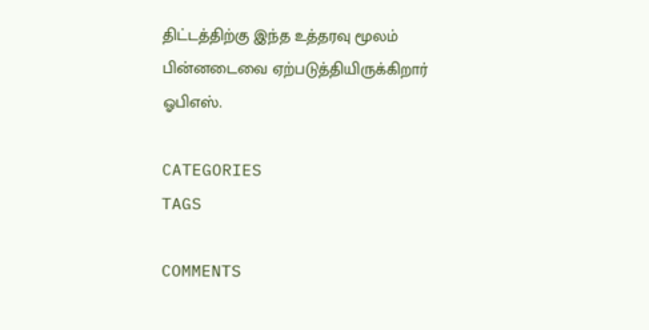திட்டத்திற்கு இந்த உத்தரவு மூலம் பின்னடைவை ஏற்படுத்தியிருக்கிறார் ஓபிஎஸ்.

CATEGORIES
TAGS

COMMENTS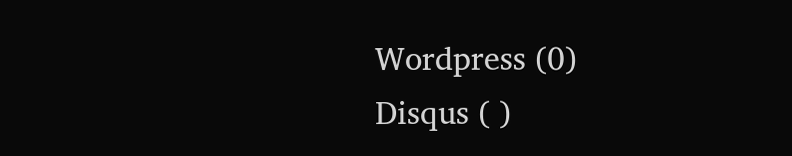Wordpress (0)
Disqus ( )